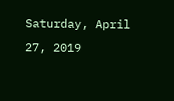Saturday, April 27, 2019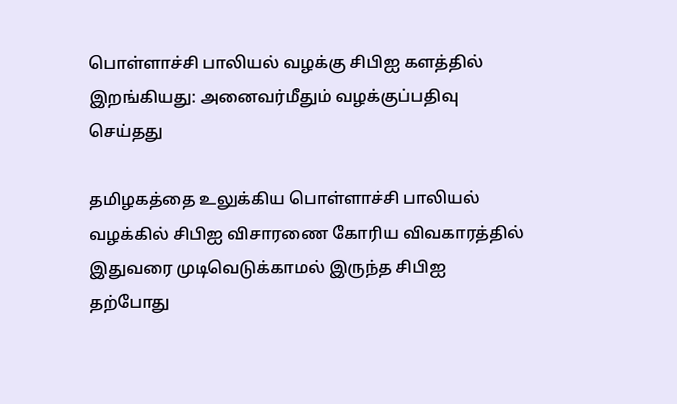பொள்ளாச்சி பாலியல் வழக்கு சிபிஐ களத்தில் இறங்கியது: அனைவர்மீதும் வழக்குப்பதிவு செய்தது

தமிழகத்தை உலுக்கிய பொள்ளாச்சி பாலியல் வழக்கில் சிபிஐ விசாரணை கோரிய விவகாரத்தில் இதுவரை முடிவெடுக்காமல் இருந்த சிபிஐ தற்போது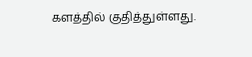களத்தில் குதித்துள்ளது.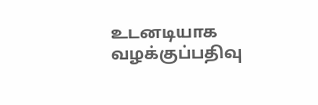உடனடியாக வழக்குப்பதிவு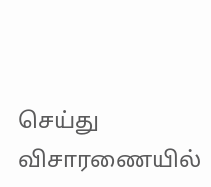செய்து விசாரணையில்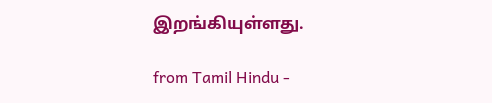இறங்கியுள்ளது.

from Tamil Hindu -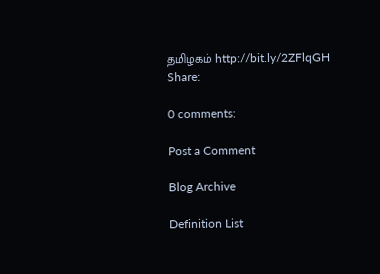தமிழகம் http://bit.ly/2ZFlqGH
Share:

0 comments:

Post a Comment

Blog Archive

Definition List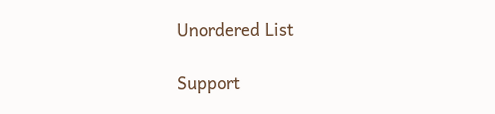Unordered List

Support